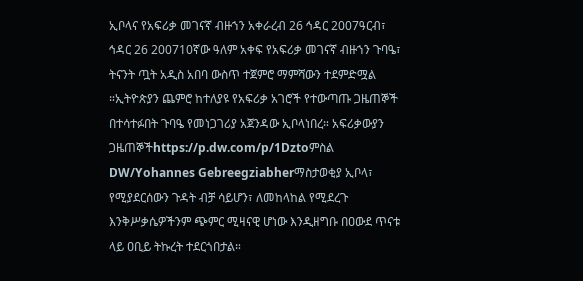ኢቦላና የአፍሪቃ መገናኛ ብዙኀን አቀራረብ 26 ኅዳር 2007ዓርብ፣ ኅዳር 26 200710ኛው ዓለም አቀፍ የአፍሪቃ መገናኛ ብዙኀን ጉባዔ፣ ትናንት ጧት አዲስ አበባ ውስጥ ተጀምሮ ማምሻውን ተደምድሟል ።ኢትዮጵያን ጨምሮ ከተለያዩ የአፍሪቃ አገሮች የተውጣጡ ጋዜጠኞች በተሳተፉበት ጉባዔ የመነጋገሪያ አጀንዳው ኢቦላነበረ። አፍሪቃውያን ጋዜጠኞችhttps://p.dw.com/p/1Dztoምስል DW/Yohannes Gebreegziabherማስታወቂያ ኢቦላ፣ የሚያደርሰውን ጉዳት ብቻ ሳይሆን፣ ለመከላከል የሚደረጉ እንቅሥቃሴዎችንም ጭምር ሚዛናዊ ሆነው እንዲዘግቡ በዐውደ ጥናቱ ላይ ዐቢይ ትኩረት ተደርጎበታል።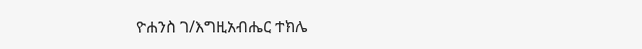ዮሐንስ ገ/እግዚአብሔር ተክሌ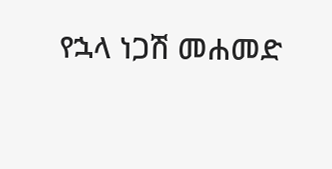የኋላ ነጋሽ መሐመድ